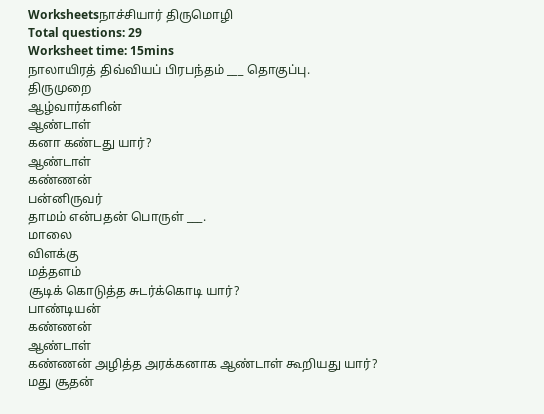Worksheetsநாச்சியார் திருமொழி
Total questions: 29
Worksheet time: 15mins
நாலாயிரத் திவ்வியப் பிரபந்தம் ___ தொகுப்பு.
திருமுறை
ஆழ்வார்களின்
ஆண்டாள்
கனா கண்டது யார்?
ஆண்டாள்
கண்ணன்
பன்னிருவர்
தாமம் என்பதன் பொருள் ___.
மாலை
விளக்கு
மத்தளம்
சூடிக் கொடுத்த சுடர்க்கொடி யார்?
பாண்டியன்
கண்ணன்
ஆண்டாள்
கண்ணன் அழித்த அரக்கனாக ஆண்டாள் கூறியது யார்?
மது சூதன்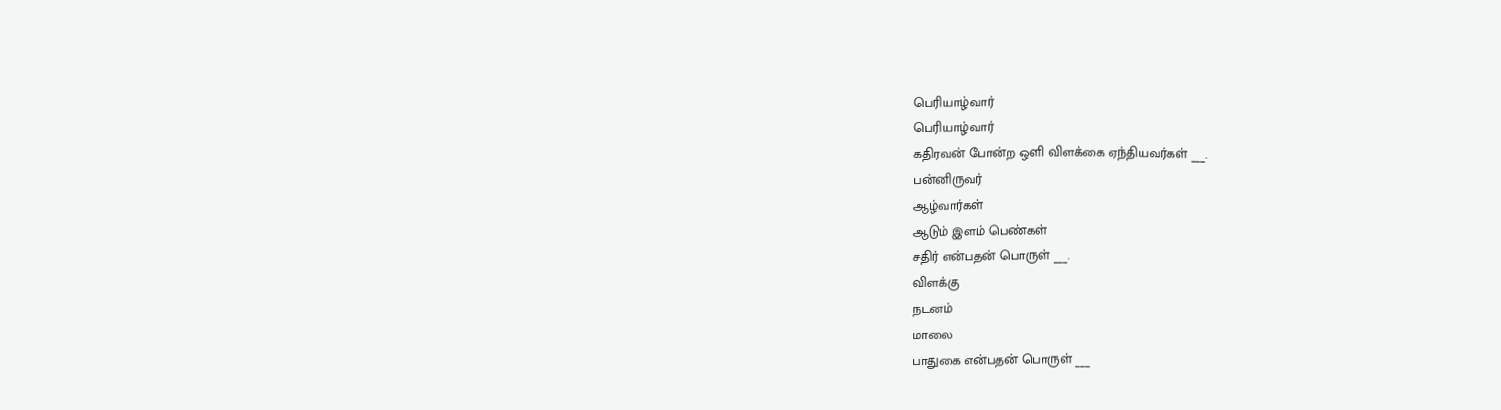பெரியாழ்வார்
பெரியாழ்வார்
கதிரவன் போன்ற ஒளி விளக்கை ஏந்தியவர்கள் ___.
பன்னிருவர்
ஆழ்வார்கள்
ஆடும் இளம் பெண்கள்
சதிர் என்பதன் பொருள் ___.
விளக்கு
நடனம்
மாலை
பாதுகை என்பதன் பொருள் ___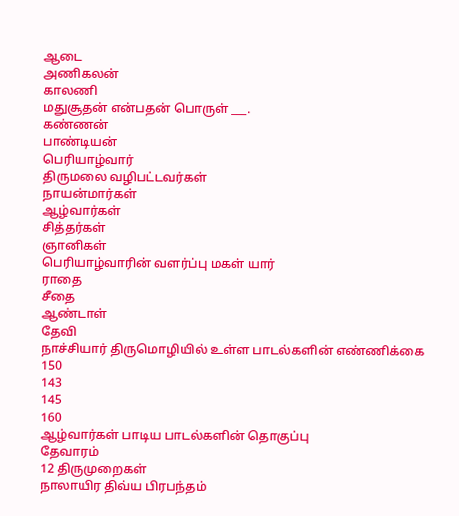ஆடை
அணிகலன்
காலணி
மதுசூதன் என்பதன் பொருள் ___.
கண்ணன்
பாண்டியன்
பெரியாழ்வார்
திருமலை வழிபட்டவர்கள்
நாயன்மார்கள்
ஆழ்வார்கள்
சித்தர்கள்
ஞானிகள்
பெரியாழ்வாரின் வளர்ப்பு மகள் யார்
ராதை
சீதை
ஆண்டாள்
தேவி
நாச்சியார் திருமொழியில் உள்ள பாடல்களின் எண்ணிக்கை
150
143
145
160
ஆழ்வார்கள் பாடிய பாடல்களின் தொகுப்பு
தேவாரம்
12 திருமுறைகள்
நாலாயிர திவ்ய பிரபந்தம்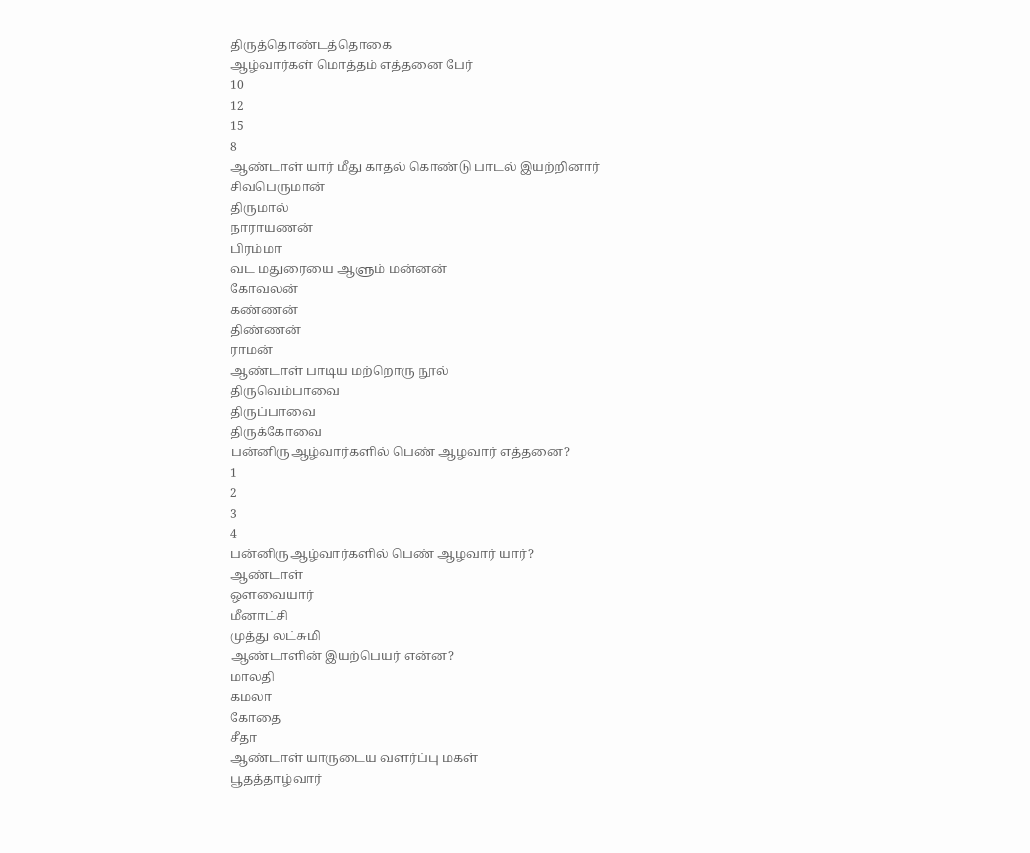திருத்தொண்டத்தொகை
ஆழ்வார்கள் மொத்தம் எத்தனை பேர்
10
12
15
8
ஆண்டாள் யார் மீது காதல் கொண்டு பாடல் இயற்றினார்
சிவபெருமான்
திருமால்
நாராயணன்
பிரம்மா
வட மதுரையை ஆளும் மன்னன்
கோவலன்
கண்ணன்
திண்ணன்
ராமன்
ஆண்டாள் பாடிய மற்றொரு நூல்
திருவெம்பாவை
திருப்பாவை
திருக்கோவை
பன்னிருஆழ்வார்களில் பெண் ஆழவார் எத்தனை?
1
2
3
4
பன்னிருஆழ்வார்களில் பெண் ஆழவார் யார்?
ஆண்டாள்
ஔவையார்
மீனாட்சி
முத்து லட்சுமி
ஆண்டாளின் இயற்பெயர் என்ன?
மாலதி
கமலா
கோதை
சீதா
ஆண்டாள் யாருடைய வளர்ப்பு மகள்
பூதத்தாழ்வார்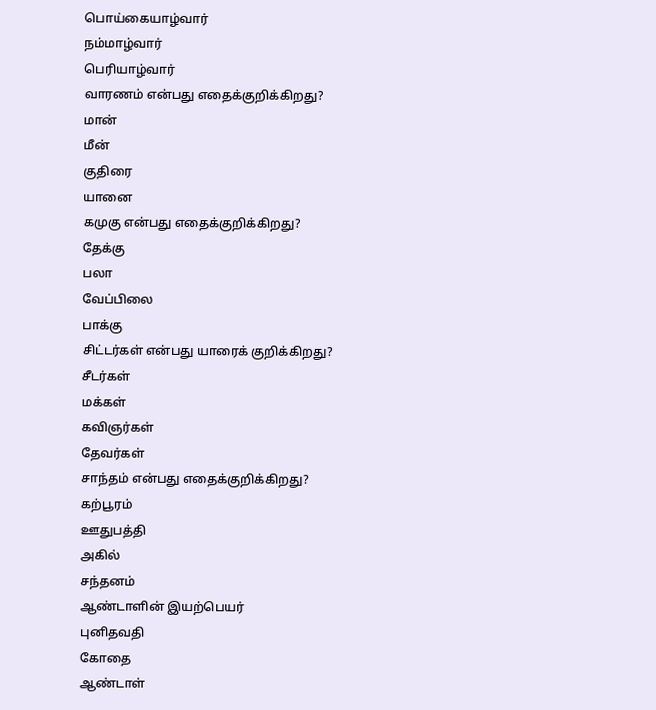பொய்கையாழ்வார்
நம்மாழ்வார்
பெரியாழ்வார்
வாரணம் என்பது எதைக்குறிக்கிறது?
மான்
மீன்
குதிரை
யானை
கமுகு என்பது எதைக்குறிக்கிறது?
தேக்கு
பலா
வேப்பிலை
பாக்கு
சிட்டர்கள் என்பது யாரைக் குறிக்கிறது?
சீடர்கள்
மக்கள்
கவிஞர்கள்
தேவர்கள்
சாந்தம் என்பது எதைக்குறிக்கிறது?
கற்பூரம்
ஊதுபத்தி
அகில்
சந்தனம்
ஆண்டாளின் இயற்பெயர்
புனிதவதி
கோதை
ஆண்டாள்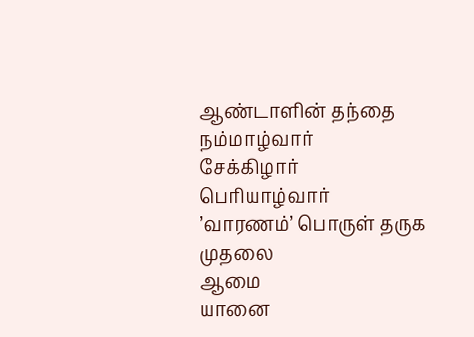ஆண்டாளின் தந்தை
நம்மாழ்வார்
சேக்கிழார்
பெரியாழ்வார்
’வாரணம்’ பொருள் தருக
முதலை
ஆமை
யானை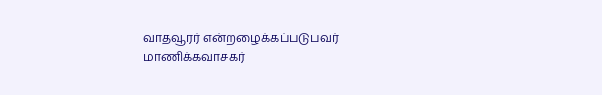வாதவூரர் என்றழைக்கப்படுபவர்
மாணிக்கவாசகர்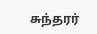சுந்தரர்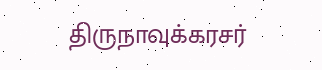திருநாவுக்கரசர்